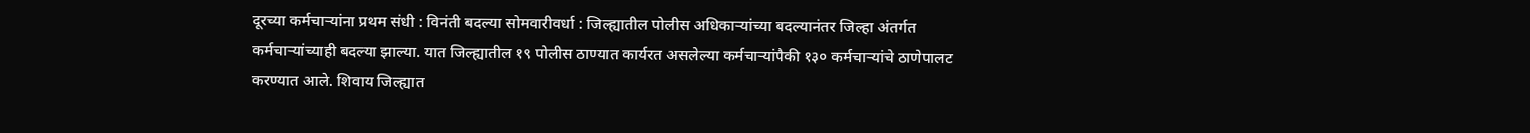दूरच्या कर्मचाऱ्यांना प्रथम संधी : विनंती बदल्या सोमवारीवर्धा : जिल्ह्यातील पोलीस अधिकाऱ्यांच्या बदल्यानंतर जिल्हा अंतर्गत कर्मचाऱ्यांच्याही बदल्या झाल्या. यात जिल्ह्यातील १९ पोलीस ठाण्यात कार्यरत असलेल्या कर्मचाऱ्यांपैकी १३० कर्मचाऱ्यांचे ठाणेपालट करण्यात आले. शिवाय जिल्ह्यात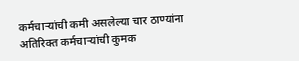कर्मचाऱ्यांची कमी असलेल्या चार ठाण्यांना अतिरिक्त कर्मचाऱ्यांची कुमक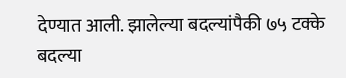देण्यात आली. झालेल्या बदल्यांपैकी ७५ टक्के बदल्या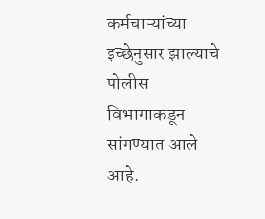कर्मचाऱ्यांच्या इच्छेनुसार झाल्याचे पोलीस विभागाकडून सांगण्यात आले आहे.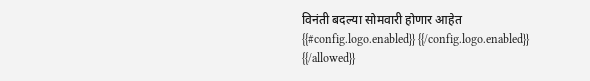विनंती बदल्या सोमवारी होणार आहेत
{{#config.logo.enabled}} {{/config.logo.enabled}}
{{/allowed}}